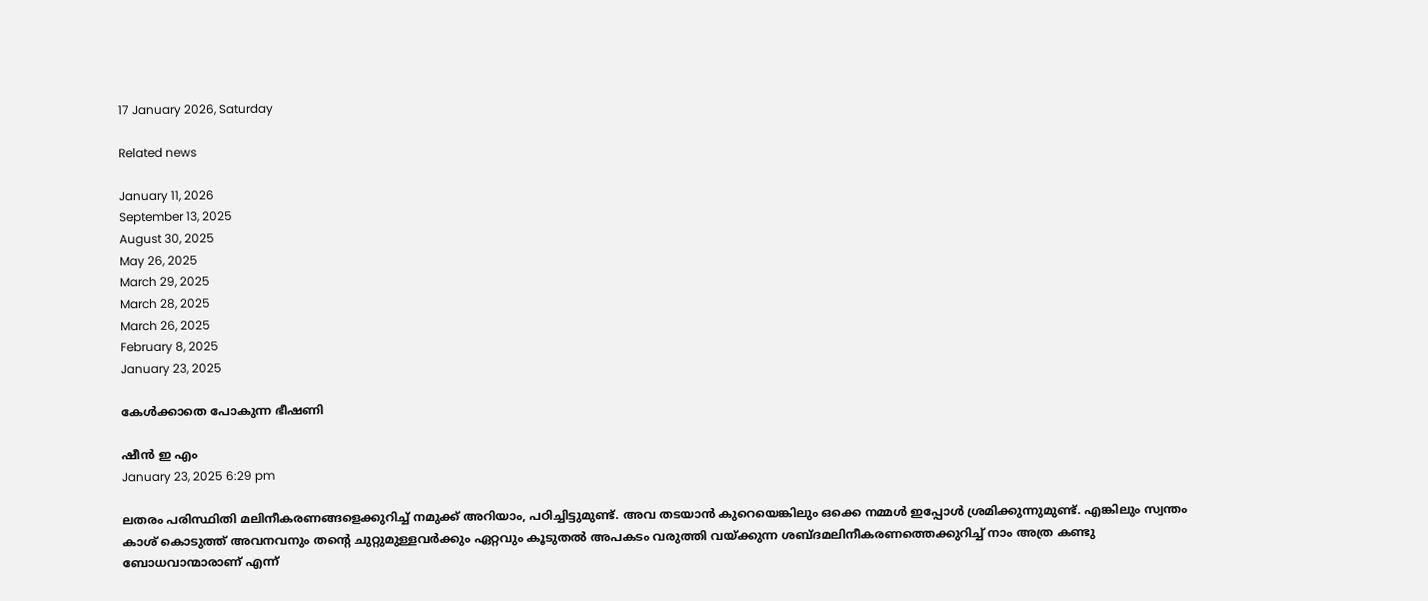17 January 2026, Saturday

Related news

January 11, 2026
September 13, 2025
August 30, 2025
May 26, 2025
March 29, 2025
March 28, 2025
March 26, 2025
February 8, 2025
January 23, 2025

കേൾക്കാതെ പോകുന്ന ഭീഷണി

ഷീൻ ഇ എം
January 23, 2025 6:29 pm

ലതരം പരിസ്ഥിതി മലിനീകരണങ്ങളെക്കുറിച്ച് നമുക്ക് അറിയാം, പഠിച്ചിട്ടുമുണ്ട്. അവ തടയാൻ കുറെയെങ്കിലും ഒക്കെ നമ്മൾ ഇപ്പോൾ ശ്രമിക്കുന്നുമുണ്ട്. എങ്കിലും സ്വന്തം കാശ് കൊടുത്ത് അവനവനും തന്റെ ചുറ്റുമുള്ളവർക്കും ഏറ്റവും കൂടുതൽ അപകടം വരുത്തി വയ്ക്കുന്ന ശബ്ദമലിനീകരണത്തെക്കുറിച്ച് നാം അത്ര കണ്ടു ബോധവാന്മാരാണ് എന്ന്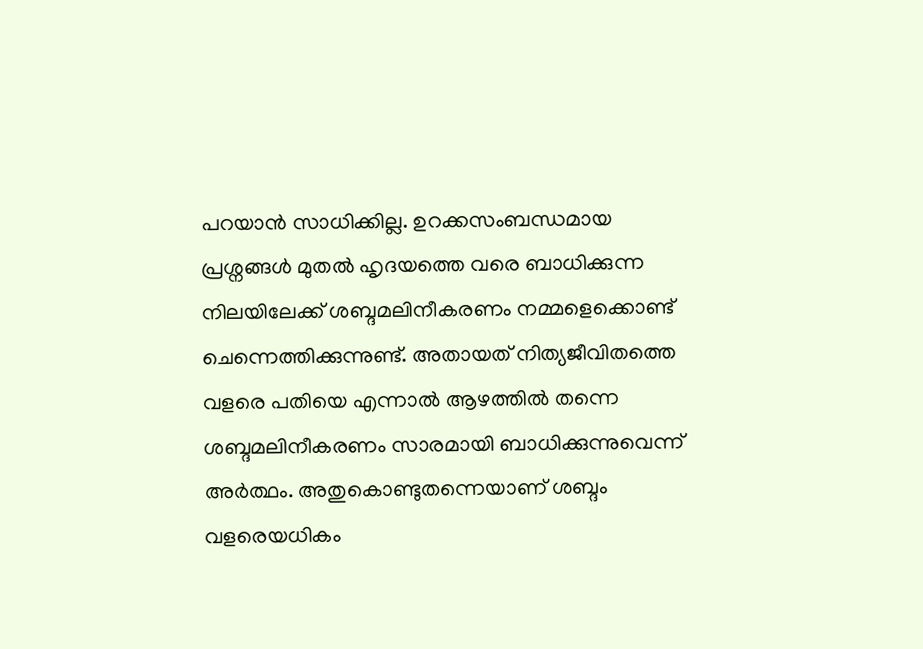പറയാൻ സാധിക്കില്ല. ഉറക്കസംബന്ധമായ പ്രശ്നങ്ങൾ മുതൽ ഹൃദയത്തെ വരെ ബാധിക്കുന്ന നിലയിലേക്ക് ശബ്ദമലിനീകരണം നമ്മളെക്കൊണ്ട് ചെന്നെത്തിക്കുന്നുണ്ട്. അതായത് നിത്യജീവിതത്തെ വളരെ പതിയെ എന്നാൽ ആഴത്തിൽ തന്നെ ശബ്ദമലിനീകരണം സാരമായി ബാധിക്കുന്നുവെന്ന് അർത്ഥം. അതുകൊണ്ടുതന്നെയാണ് ശബ്ദം വളരെയധികം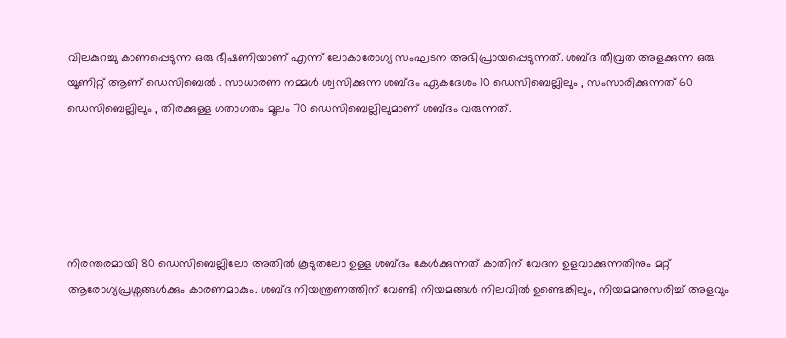വിലകുറച്ചു കാണപ്പെടുന്ന ഒരു ഭീഷണിയാണ് എന്ന് ലോകാരോഗ്യ സംഘടന അഭിപ്രായപ്പെടുന്നത്. ശബ്ദ തീവ്രത അളക്കുന്ന ഒരു യൂണിറ്റ് ആണ് ഡെസിബെൽ . സാധാരണ നമ്മൾ ശ്വസിക്കുന്ന ശബ്ദം ഏകദേശം 10 ഡെസിബെല്ലിലും , സംസാരിക്കുന്നത് 60 ഡെസിബെല്ലിലും , തിരക്കുള്ള ഗതാഗതം മൂലം 70 ഡെസിബെല്ലിലുമാണ് ശബ്ദം വരുന്നത്.





നിരന്തരമായി 80 ഡെസിബെല്ലിലോ അതിൽ കൂടുതലോ ഉള്ള ശബ്ദം കേൾക്കുന്നത് കാതിന് വേദന ഉളവാക്കുന്നതിനും മറ്റ് ആരോഗ്യപ്രശ്നങ്ങൾക്കും കാരണമാകും. ശബ്ദ നിയന്ത്രണത്തിന് വേണ്ടി നിയമങ്ങൾ നിലവിൽ ഉണ്ടെങ്കിലും, നിയമമനുസരിച്ച് അളവും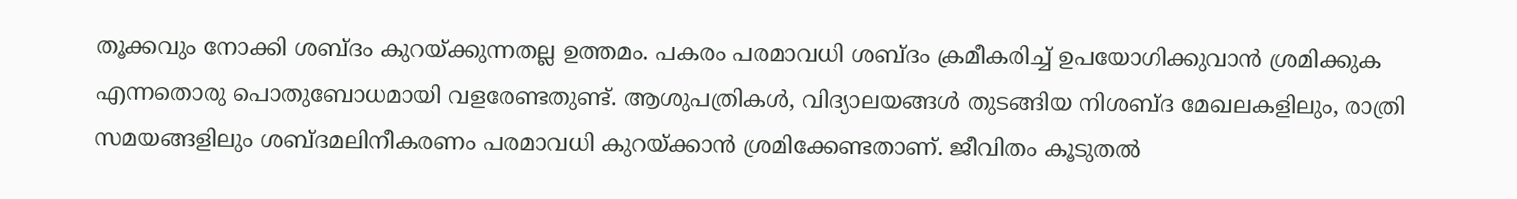തൂക്കവും നോക്കി ശബ്ദം കുറയ്ക്കുന്നതല്ല ഉത്തമം. പകരം പരമാവധി ശബ്ദം ക്രമീകരിച്ച് ഉപയോഗിക്കുവാൻ ശ്രമിക്കുക എന്നതൊരു പൊതുബോധമായി വളരേണ്ടതുണ്ട്. ആശുപത്രികൾ, വിദ്യാലയങ്ങൾ തുടങ്ങിയ നിശബ്ദ മേഖലകളിലും, രാത്രി സമയങ്ങളിലും ശബ്ദമലിനീകരണം പരമാവധി കുറയ്ക്കാൻ ശ്രമിക്കേണ്ടതാണ്. ജീവിതം കൂടുതൽ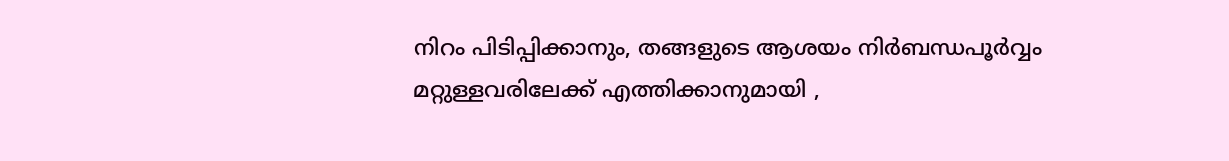നിറം പിടിപ്പിക്കാനും, തങ്ങളുടെ ആശയം നിർബന്ധപൂർവ്വം മറ്റുള്ളവരിലേക്ക് എത്തിക്കാനുമായി ,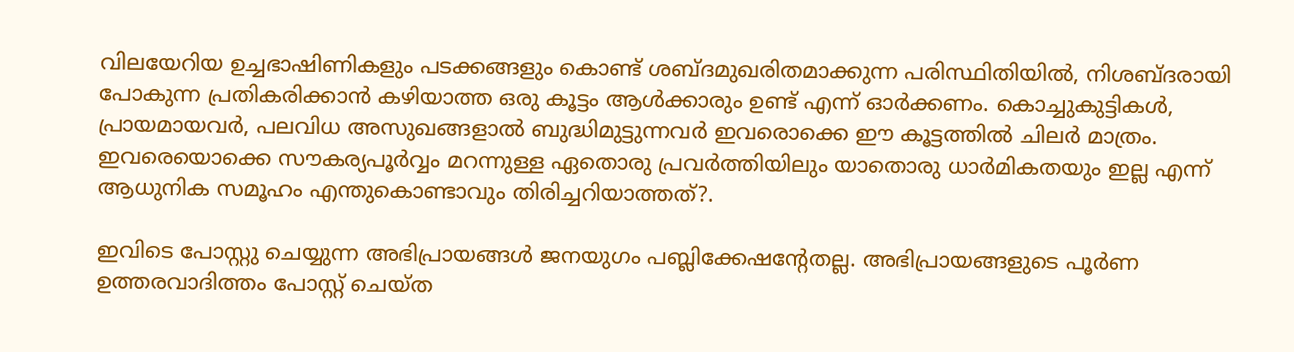വിലയേറിയ ഉച്ചഭാഷിണികളും പടക്കങ്ങളും കൊണ്ട് ശബ്ദമുഖരിതമാക്കുന്ന പരിസ്ഥിതിയിൽ, നിശബ്ദരായി പോകുന്ന പ്രതികരിക്കാൻ കഴിയാത്ത ഒരു കൂട്ടം ആൾക്കാരും ഉണ്ട് എന്ന് ഓർക്കണം. കൊച്ചുകുട്ടികൾ, പ്രായമായവർ, പലവിധ അസുഖങ്ങളാൽ ബുദ്ധിമുട്ടുന്നവർ ഇവരൊക്കെ ഈ കൂട്ടത്തിൽ ചിലർ മാത്രം. ഇവരെയൊക്കെ സൗകര്യപൂർവ്വം മറന്നുള്ള ഏതൊരു പ്രവർത്തിയിലും യാതൊരു ധാർമികതയും ഇല്ല എന്ന് ആധുനിക സമൂഹം എന്തുകൊണ്ടാവും തിരിച്ചറിയാത്തത്?.

ഇവിടെ പോസ്റ്റു ചെയ്യുന്ന അഭിപ്രായങ്ങള്‍ ജനയുഗം പബ്ലിക്കേഷന്റേതല്ല. അഭിപ്രായങ്ങളുടെ പൂര്‍ണ ഉത്തരവാദിത്തം പോസ്റ്റ് ചെയ്ത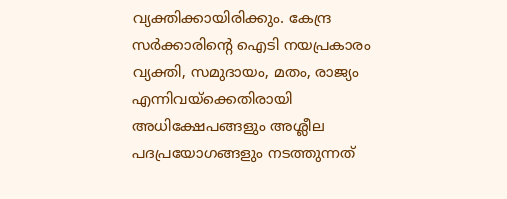വ്യക്തിക്കായിരിക്കും. കേന്ദ്ര സര്‍ക്കാരിന്റെ ഐടി നയപ്രകാരം വ്യക്തി, സമുദായം, മതം, രാജ്യം എന്നിവയ്‌ക്കെതിരായി അധിക്ഷേപങ്ങളും അശ്ലീല പദപ്രയോഗങ്ങളും നടത്തുന്നത്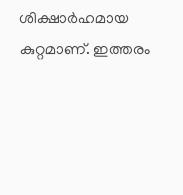ശിക്ഷാര്‍ഹമായ കുറ്റമാണ്. ഇത്തരം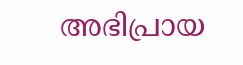അഭിപ്രായ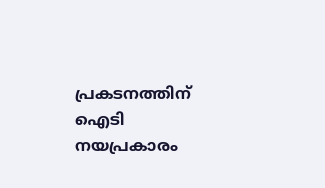പ്രകടനത്തിന് ഐടി നയപ്രകാരം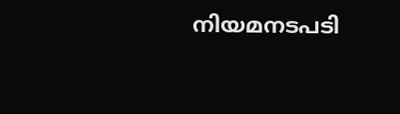നിയമനടപടി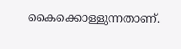കൈക്കൊള്ളുന്നതാണ്.